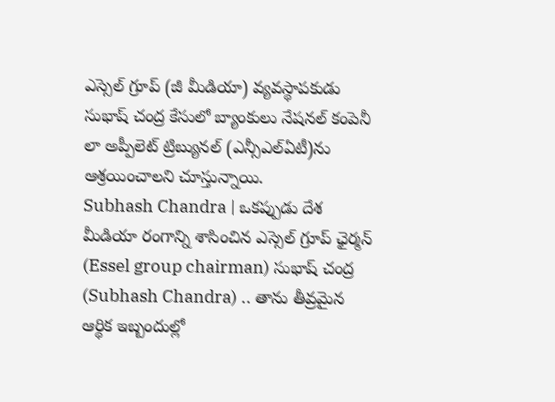ఎస్సెల్ గ్రూప్ (జీ మీడియా) వ్యవస్థాపకుడు సుభాష్ చంద్ర కేసులో బ్యాంకులు నేషనల్ కంపెనీ లా అప్పీలెట్ ట్రిబ్యునల్ (ఎన్సీఎల్ఏటీ)ను ఆశ్రయించాలని చూస్తున్నాయి.
Subhash Chandra | ఒకప్పుడు దేశ మీడియా రంగాన్ని శాసించిన ఎస్సెల్ గ్రూప్ ఛైర్మన్ (Essel group chairman) సుభాష్ చంద్ర (Subhash Chandra) .. తాను తీవ్రమైన ఆర్థిక ఇబ్బందుల్లో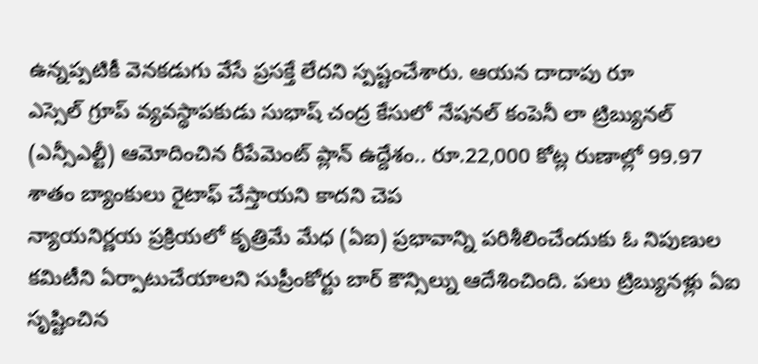ఉన్నప్పటికీ వెనకడుగు వేసే ప్రసక్తే లేదని స్పష్టంచేశారు. ఆయన దాదాపు రూ
ఎస్సెల్ గ్రూప్ వ్యవస్థాపకుడు సుభాష్ చంద్ర కేసులో నేషనల్ కంపెనీ లా ట్రిబ్యునల్ (ఎన్సీఎల్టీ) ఆమోదించిన రీపేమెంట్ ప్లాన్ ఉద్దేశం.. రూ.22,000 కోట్ల రుణాల్లో 99.97 శాతం బ్యాంకులు రైటాఫ్ చేస్తాయని కాదని చెప
న్యాయనిర్ణయ ప్రక్రియలో కృత్రిమే మేధ (ఏఐ) ప్రభావాన్ని పరిశీలించేందుకు ఓ నిపుణుల కమిటీని ఏర్పాటుచేయాలని సుప్రీంకోర్టు బార్ కౌన్సిల్ను ఆదేశించింది. పలు ట్రిబ్యునళ్లు ఏఐ సృష్టించిన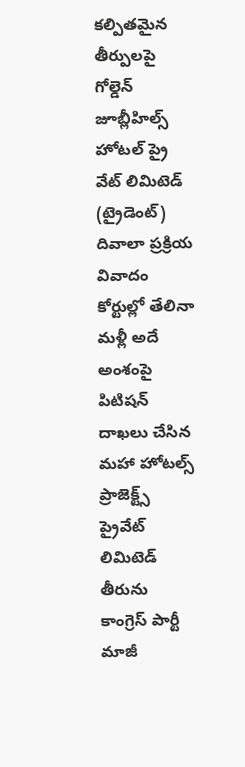కల్పితమైన తీర్పులపై
గోల్డెన్ జూబ్లీహిల్స్ హోటల్ ప్రై వేట్ లిమిటెడ్ (ట్రైడెంట్) దివాలా ప్రక్రియ వివాదం కోర్టుల్లో తేలినా మళ్లీ అదే అంశంపై పిటిషన్ దాఖలు చేసిన మహా హోటల్స్ ప్రాజెక్ట్స్ ప్రైవేట్ లిమిటెడ్ తీరును
కాంగ్రెస్ పార్టీ మాజీ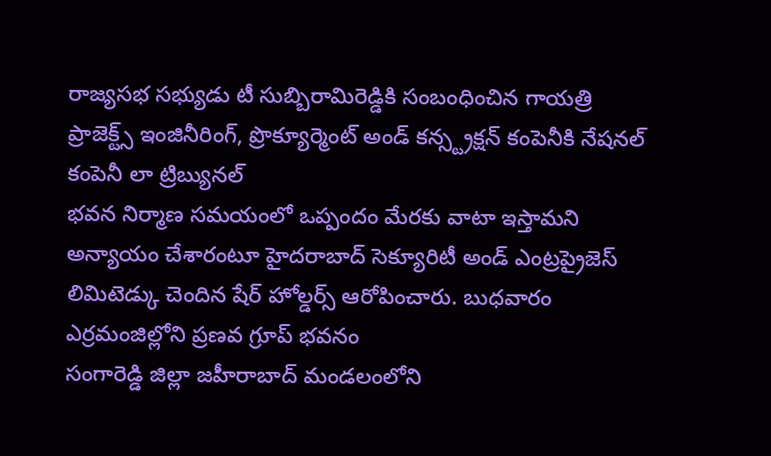రాజ్యసభ సభ్యుడు టీ సుబ్బిరామిరెడ్డికి సంబంధించిన గాయత్రి ప్రాజెక్ట్స్ ఇంజినీరింగ్, ప్రొక్యూర్మెంట్ అండ్ కన్స్ట్రక్షన్ కంపెనీకి నేషనల్ కంపెనీ లా ట్రిబ్యునల్
భవన నిర్మాణ సమయంలో ఒప్పందం మేరకు వాటా ఇస్తామని అన్యాయం చేశారంటూ హైదరాబాద్ సెక్యూరిటీ అండ్ ఎంట్రప్రైజెస్ లిమిటెడ్కు చెందిన షేర్ హోల్డర్స్ ఆరోపించారు. బుధవారం ఎర్రమంజిల్లోని ప్రణవ గ్రూప్ భవనం
సంగారెడ్డి జిల్లా జహీరాబాద్ మండలంలోని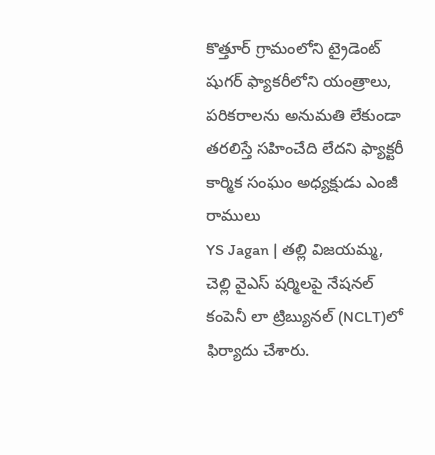కొత్తూర్ గ్రామంలోని ట్రైడెంట్ షుగర్ ఫ్యాకరీలోని యంత్రాలు, పరికరాలను అనుమతి లేకుండా తరలిస్తే సహించేది లేదని ఫ్యాక్టరీ కార్మిక సంఘం అధ్యక్షుడు ఎంజీ రాములు
YS Jagan | తల్లి విజయమ్మ, చెల్లి వైఎస్ షర్మిలపై నేషనల్ కంపెనీ లా ట్రిబ్యునల్ (NCLT)లో ఫిర్యాదు చేశారు.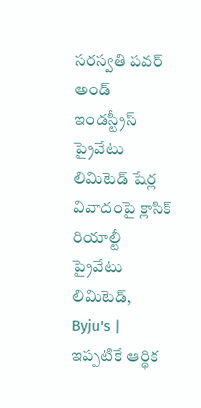సరస్వతి పవర్ అండ్ ఇండస్ట్రీస్ ప్రైవేటు లిమిటెడ్ షేర్ల వివాదంపై క్లాసిక్ రియాల్టీ ప్రైవేటు లిమిటెడ్,
Byju's | ఇప్పటికే ఆర్థిక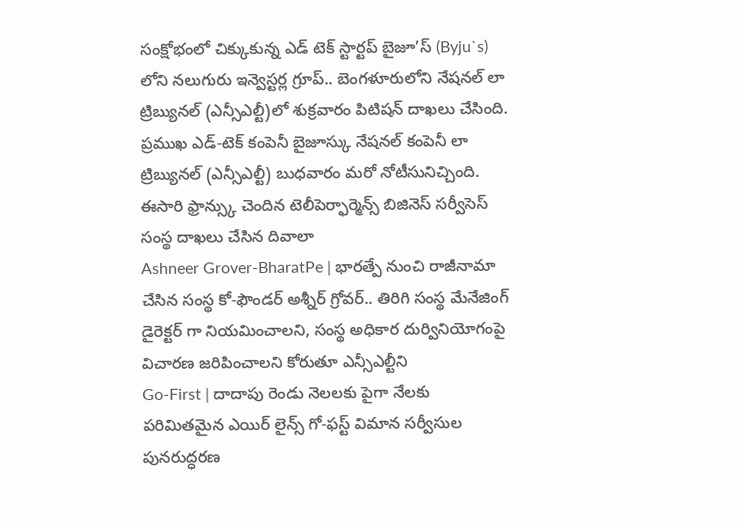సంక్షోభంలో చిక్కుకున్న ఎడ్ టెక్ స్టార్టప్ బైజూ’స్ (Byju`s) లోని నలుగురు ఇన్వెస్టర్ల గ్రూప్.. బెంగళూరులోని నేషనల్ లా ట్రిబ్యునల్ (ఎన్సీఎల్టీ)లో శుక్రవారం పిటిషన్ దాఖలు చేసింది.
ప్రముఖ ఎడ్-టెక్ కంపెనీ బైజూస్కు నేషనల్ కంపెనీ లా ట్రిబ్యునల్ (ఎన్సీఎల్టీ) బుధవారం మరో నోటీసునిచ్చింది. ఈసారి ఫ్రాన్స్కు చెందిన టెలీపెర్ఫార్మెన్స్ బిజినెస్ సర్వీసెస్ సంస్థ దాఖలు చేసిన దివాలా
Ashneer Grover-BharatPe | భారత్పే నుంచి రాజీనామా చేసిన సంస్థ కో-ఫౌండర్ అశ్నీర్ గ్రోవర్.. తిరిగి సంస్థ మేనేజింగ్ డైరెక్టర్ గా నియమించాలని, సంస్థ అధికార దుర్వినియోగంపై విచారణ జరిపించాలని కోరుతూ ఎన్సీఎల్టీని
Go-First | దాదాపు రెండు నెలలకు పైగా నేలకు పరిమితమైన ఎయిర్ లైన్స్ గో-ఫస్ట్ విమాన సర్వీసుల పునరుద్ధరణ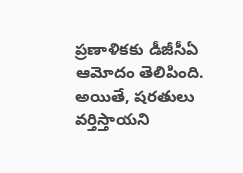ప్రణాళికకు డీజీసీఏ ఆమోదం తెలిపింది. అయితే, షరతులు వర్తిస్తాయని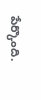పేర్కొంది.